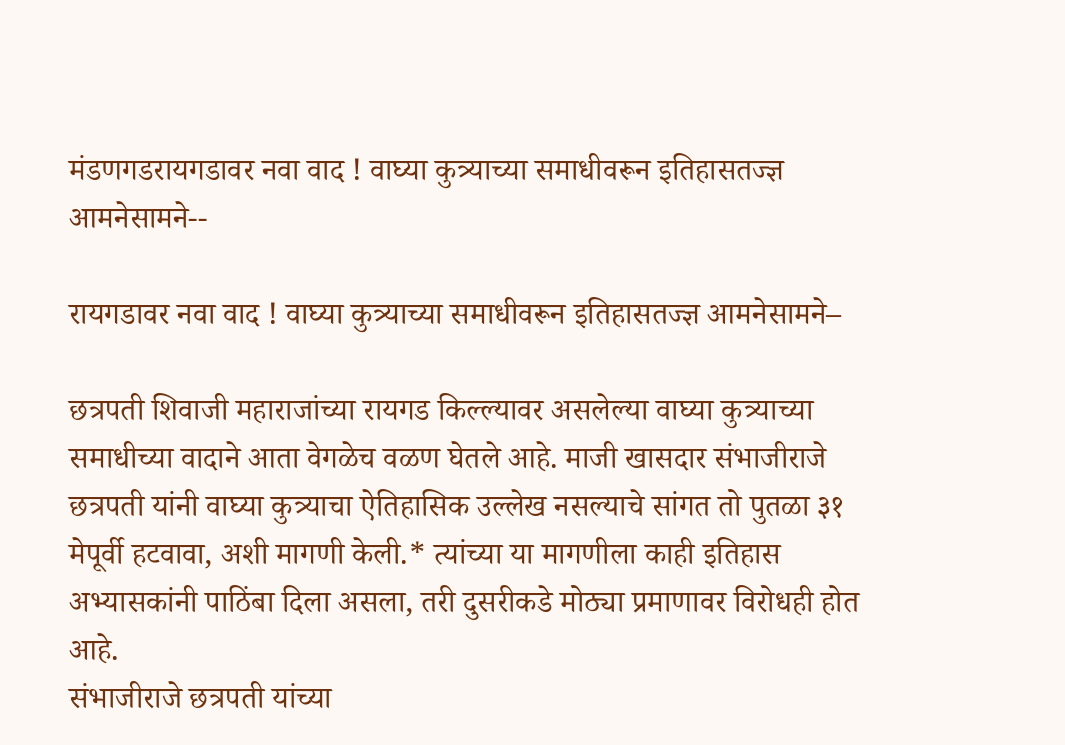मंडणगडरायगडावर नवा वाद ! वाघ्या कुत्र्याच्या समाधीवरून इतिहासतज्ज्ञ आमनेसामने--

रायगडावर नवा वाद ! वाघ्या कुत्र्याच्या समाधीवरून इतिहासतज्ज्ञ आमनेसामने–

छत्रपती शिवाजी महाराजांच्या रायगड किल्ल्यावर असलेल्या वाघ्या कुत्र्याच्या समाधीच्या वादाने आता वेगळेच वळण घेतले आहे. माजी खासदार संभाजीराजे छत्रपती यांनी वाघ्या कुत्र्याचा ऐतिहासिक उल्लेख नसल्याचे सांगत तो पुतळा ३१ मेपूर्वी हटवावा, अशी मागणी केली.* त्यांच्या या मागणीला काही इतिहास अभ्यासकांनी पाठिंबा दिला असला, तरी दुसरीकडे मोठ्या प्रमाणावर विरोधही होत आहे.
संभाजीराजे छत्रपती यांच्या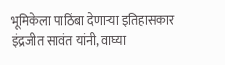भूमिकेला पाठिंबा देणाऱ्या इतिहासकार इंद्रजीत सावंत यांनी, वाघ्या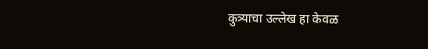कुत्र्याचा उल्लेख हा केवळ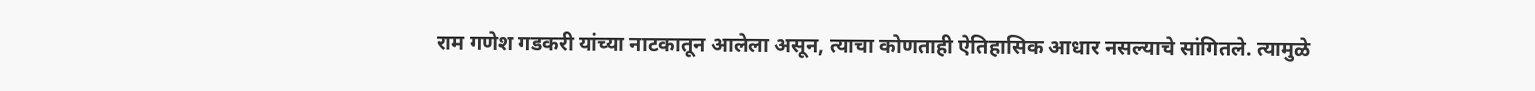राम गणेश गडकरी यांच्या नाटकातून आलेला असून, त्याचा कोणताही ऐतिहासिक आधार नसल्याचे सांगितले. त्यामुळे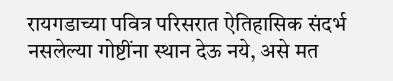रायगडाच्या पवित्र परिसरात ऐतिहासिक संदर्भ नसलेल्या गोष्टींना स्थान देऊ नये, असे मत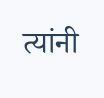त्यांनी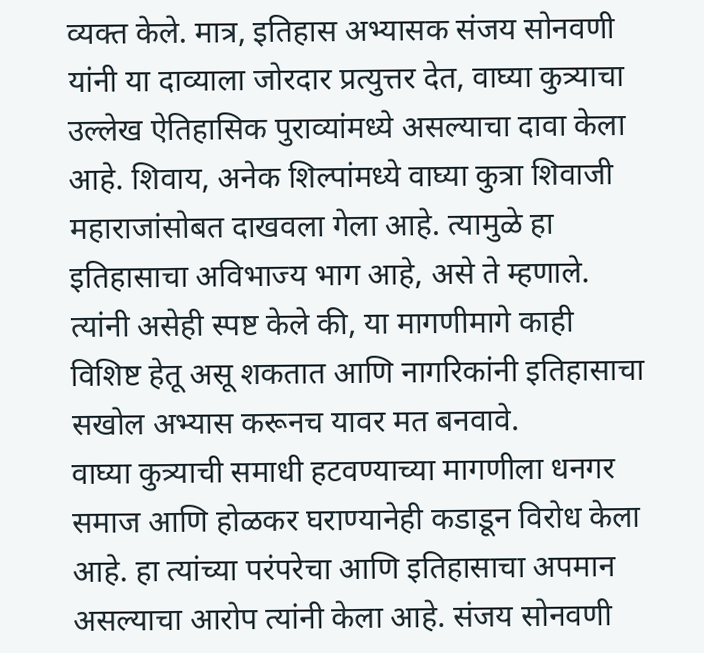व्यक्त केले. मात्र, इतिहास अभ्यासक संजय सोनवणी यांनी या दाव्याला जोरदार प्रत्युत्तर देत, वाघ्या कुत्र्याचा उल्लेख ऐतिहासिक पुराव्यांमध्ये असल्याचा दावा केला आहे. शिवाय, अनेक शिल्पांमध्ये वाघ्या कुत्रा शिवाजी महाराजांसोबत दाखवला गेला आहे. त्यामुळे हा इतिहासाचा अविभाज्य भाग आहे, असे ते म्हणाले. त्यांनी असेही स्पष्ट केले की, या मागणीमागे काही विशिष्ट हेतू असू शकतात आणि नागरिकांनी इतिहासाचा सखोल अभ्यास करूनच यावर मत बनवावे.
वाघ्या कुत्र्याची समाधी हटवण्याच्या मागणीला धनगर समाज आणि होळकर घराण्यानेही कडाडून विरोध केला आहे. हा त्यांच्या परंपरेचा आणि इतिहासाचा अपमान असल्याचा आरोप त्यांनी केला आहे. संजय सोनवणी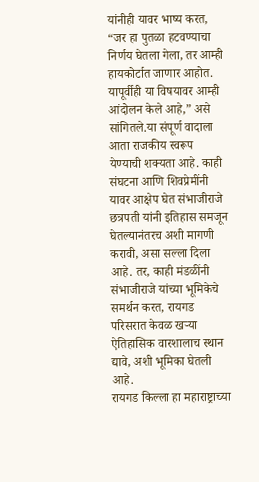यांनीही यावर भाष्य करत, “जर हा पुतळा हटवण्याचा निर्णय घेतला गेला, तर आम्ही हायकोर्टात जाणार आहोत. यापूर्वीही या विषयावर आम्ही आंदोलन केले आहे,” असे सांगितले.या संपूर्ण वादाला आता राजकीय स्वरूप येण्याची शक्यता आहे. काही संघटना आणि शिवप्रेमींनी यावर आक्षेप घेत संभाजीराजे छत्रपती यांनी इतिहास समजून घेतल्यानंतरच अशी मागणी करावी, असा सल्ला दिला आहे. तर, काही मंडळींनी संभाजीराजे यांच्या भूमिकेचे समर्थन करत, रायगड परिसरात केवळ खऱ्या ऐतिहासिक वारशालाच स्थान द्यावे, अशी भूमिका घेतली आहे.
रायगड किल्ला हा महाराष्ट्राच्या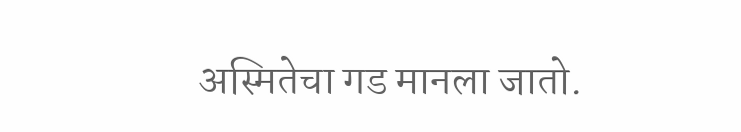अस्मितेचा गड मानला जातो.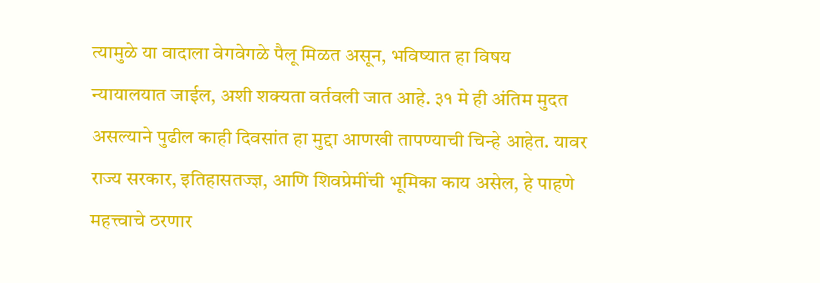त्यामुळे या वादाला वेगवेगळे पैलू मिळत असून, भविष्यात हा विषय न्यायालयात जाईल, अशी शक्यता वर्तवली जात आहे. ३१ मे ही अंतिम मुदत असल्याने पुढील काही दिवसांत हा मुद्दा आणखी तापण्याची चिन्हे आहेत. यावर राज्य सरकार, इतिहासतज्ज्ञ, आणि शिवप्रेमींची भूमिका काय असेल, हे पाहणे महत्त्वाचे ठरणार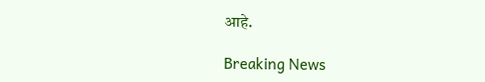आहे.

Breaking News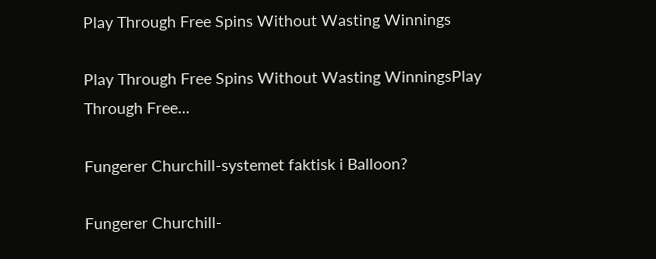Play Through Free Spins Without Wasting Winnings

Play Through Free Spins Without Wasting WinningsPlay Through Free...

Fungerer Churchill-systemet faktisk i Balloon?

Fungerer Churchill-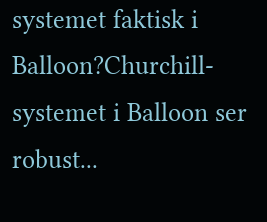systemet faktisk i Balloon?Churchill-systemet i Balloon ser robust...